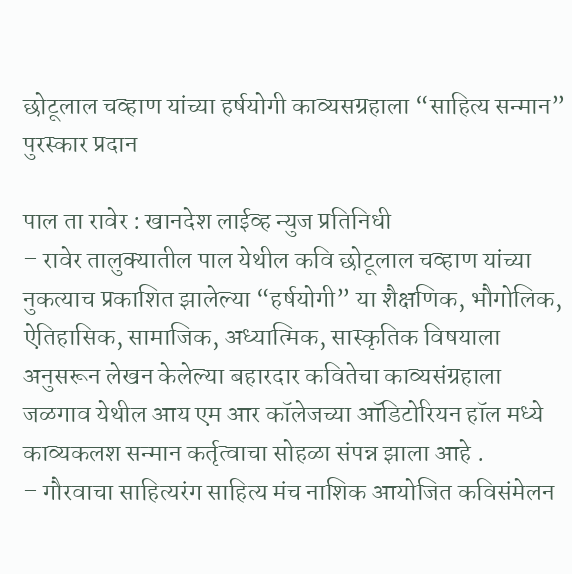छोटूलाल चव्हाण यांच्या हर्षयोगी काव्यसग्रहाला “साहित्य सन्मान” पुरस्कार प्रदान

पाल ता रावेर : खानदेश लाईव्ह न्युज प्रतिनिधी
– रावेर तालुक्यातील पाल येथील कवि छोटूलाल चव्हाण यांच्या नुकत्याच प्रकाशित झालेल्या “हर्षयोगी” या शैक्षणिक, भौगोलिक, ऐतिहासिक, सामाजिक, अध्यात्मिक, सास्कृतिक विषयाला अनुसरून लेखन केलेल्या बहारदार कवितेचा काव्यसंग्रहाला जळगाव येथील आय एम आर कॉलेजच्या ऑडिटोरियन हॉल मध्ये काव्यकलश सन्मान कर्तृत्वाचा सोहळा संपन्न झाला आहे .
– गौरवाचा साहित्यरंग साहित्य मंच नाशिक आयोजित कविसंमेलन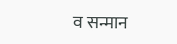व सन्मान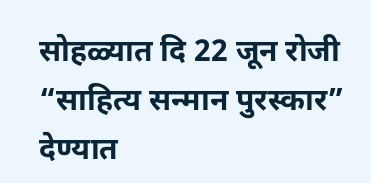सोहळ्यात दि 22 जून रोजी “साहित्य सन्मान पुरस्कार” देण्यात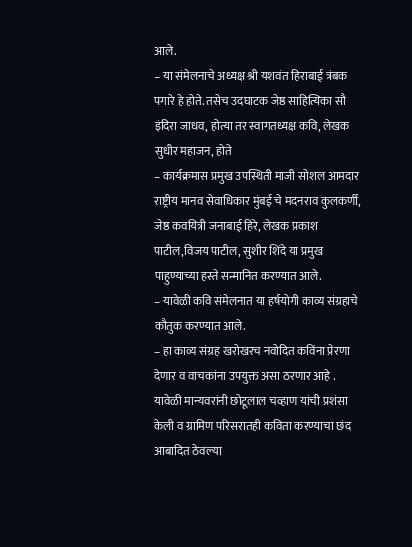आले.
– या संमेलनाचे अध्यक्ष श्री यशवंत हिराबाई त्रंबक पगारे हे होते. तसेच उदघाटक जेष्ठ साहित्यिका सौ इंदिरा जाधव, होत्या तर स्वागतध्यक्ष कवि, लेखक सुधीर महाजन, होते
– कार्यक्रमास प्रमुख उपस्थिती माजी सोशल आमदार राष्ट्रीय मानव सेवाधिकार मुंबई चे मदनराव कुलकर्णी, जेष्ठ कवयित्री जनाबाई हिरे, लेखक प्रकाश पाटील,विजय पाटील, सुशीर शिंदे या प्रमुख पाहुण्याच्या हस्ते सन्मानित करण्यात आले.
– यावेळी कवि संमेलनात या हर्षयोगी काव्य संग्रहाचे कौतुक करण्यात आले.
– हा काव्य संग्रह खरोखरच नवोदित कविंना प्रेरणा देणार व वाचकांना उपयुक्त असा ठरणार आहे . यावेळी मान्यवरांनी छोटूलाल चव्हाण यांची प्रशंसा केली व ग्रामिण परिसरातही कविता करण्याचा छंद आबादित ठेवल्या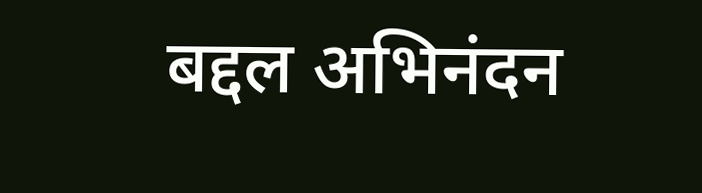बद्दल अभिनंदन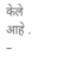केले आहे .
–